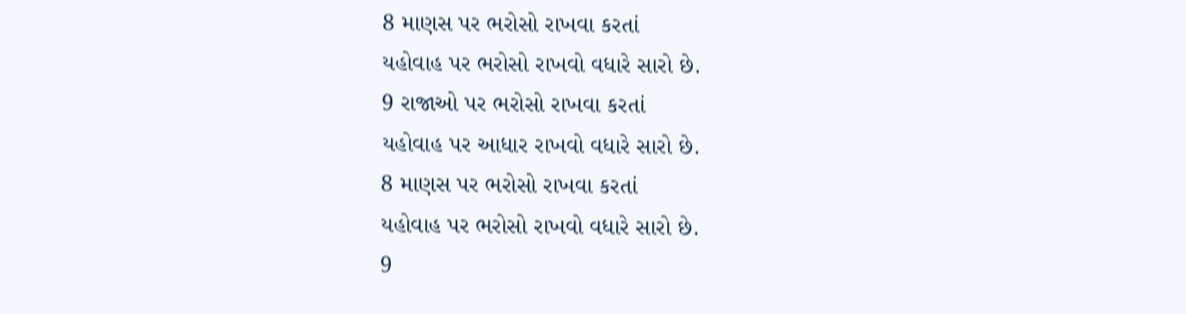8 માણસ પર ભરોસો રાખવા કરતાં
યહોવાહ પર ભરોસો રાખવો વધારે સારો છે.
9 રાજાઓ પર ભરોસો રાખવા કરતાં
યહોવાહ પર આધાર રાખવો વધારે સારો છે.
8 માણસ પર ભરોસો રાખવા કરતાં
યહોવાહ પર ભરોસો રાખવો વધારે સારો છે.
9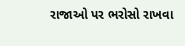રાજાઓ પર ભરોસો રાખવા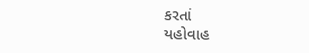કરતાં
યહોવાહ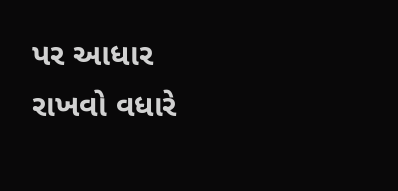પર આધાર રાખવો વધારે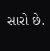સારો છે.